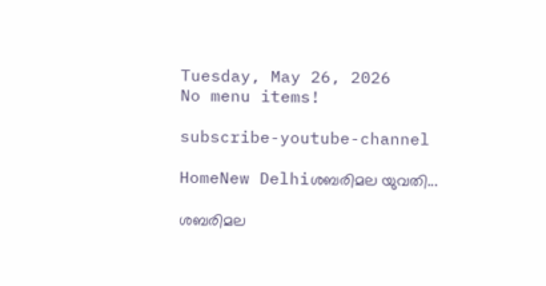Tuesday, May 26, 2026
No menu items!

subscribe-youtube-channel

HomeNew Delhiശബരിമല യുവതി...

ശബരിമല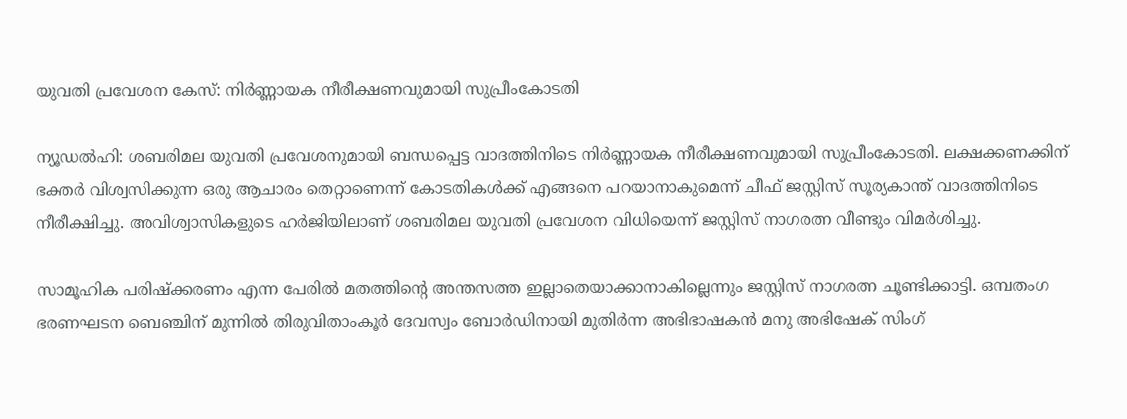യുവതി പ്രവേശന കേസ്: നിർണ്ണായക നീരീക്ഷണവുമായി സുപ്രീംകോടതി

ന്യൂഡൽഹി: ശബരിമല യുവതി പ്രവേശനുമായി ബന്ധപ്പെട്ട വാദത്തിനിടെ നിർണ്ണായക നീരീക്ഷണവുമായി സുപ്രീംകോടതി. ലക്ഷക്കണക്കിന് ഭക്തർ വിശ്വസിക്കുന്ന ഒരു ആചാരം തെറ്റാണെന്ന് കോടതികൾക്ക് എങ്ങനെ പറയാനാകുമെന്ന് ചീഫ് ജസ്റ്റിസ് സൂര്യകാന്ത് വാദത്തിനിടെ നീരീക്ഷിച്ചു. അവിശ്വാസികളുടെ ഹർജിയിലാണ് ശബരിമല യുവതി പ്രവേശന വിധിയെന്ന് ജസ്റ്റിസ് നാഗരത്ന വീണ്ടും വിമർശിച്ചു.

സാമൂഹിക പരിഷ്ക്കരണം എന്ന പേരിൽ മതത്തിന്റെ അന്തസത്ത ഇല്ലാതെയാക്കാനാകില്ലെന്നും ജസ്റ്റിസ് നാഗരത്ന ചൂണ്ടിക്കാട്ടി. ഒമ്പതംഗ ഭരണഘടന ബെഞ്ചിന് മുന്നിൽ തിരുവിതാംകൂർ ദേവസ്വം ബോർഡിനായി മുതിർന്ന അഭിഭാഷകൻ മനു അഭിഷേക് സിംഗ്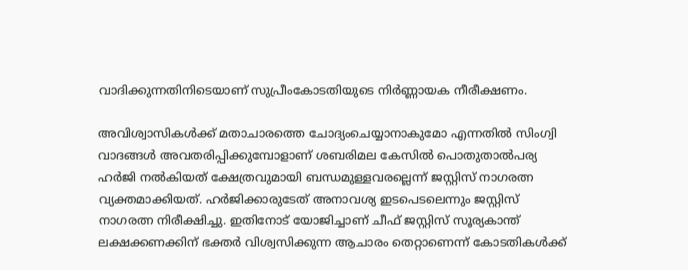വാദിക്കുന്നതിനിടെയാണ് സുപ്രീംകോടതിയുടെ നിർണ്ണായക നീരീക്ഷണം.

അവിശ്വാസികൾക്ക് മതാചാരത്തെ ചോദ്യംചെയ്യാനാകുമോ എന്നതിൽ സിംഗ്വി വാദങ്ങൾ അവതരിപ്പിക്കുമ്പോളാണ് ശബരിമല കേസിൽ പൊതുതാല്‍പര്യ ഹര്‍ജി നല്‍കിയത് ക്ഷേത്രവുമായി ബന്ധമുള്ളവരല്ലെന്ന് ജസ്റ്റിസ് നാഗരത്ന വ്യക്തമാക്കിയത്. ഹർജിക്കാരുടേത് അനാവശ്യ ഇടപെടലെന്നും ജസ്റ്റിസ് നാഗരത്ന നിരീക്ഷിച്ചു. ഇതിനോട് യോജിച്ചാണ് ചീഫ് ജസ്റ്റിസ് സൂര്യകാന്ത് ലക്ഷക്കണക്കിന് ഭക്തർ വിശ്വസിക്കുന്ന ആചാരം തെറ്റാണെന്ന് കോടതികൾക്ക്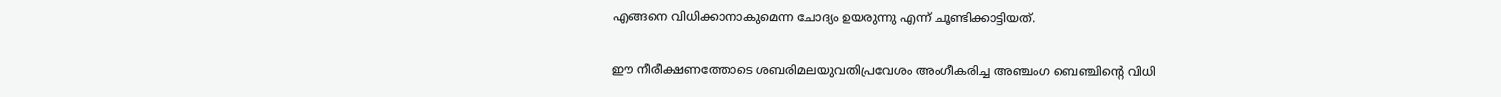എങ്ങനെ വിധിക്കാനാകുമെന്ന ചോദ്യം ഉയരുന്നു എന്ന് ചൂണ്ടിക്കാട്ടിയത്.

ഈ നീരീക്ഷണത്തോടെ ശബരിമലയുവതിപ്രവേശം അംഗീകരിച്ച അഞ്ചംഗ ബെഞ്ചിന്റെ വിധി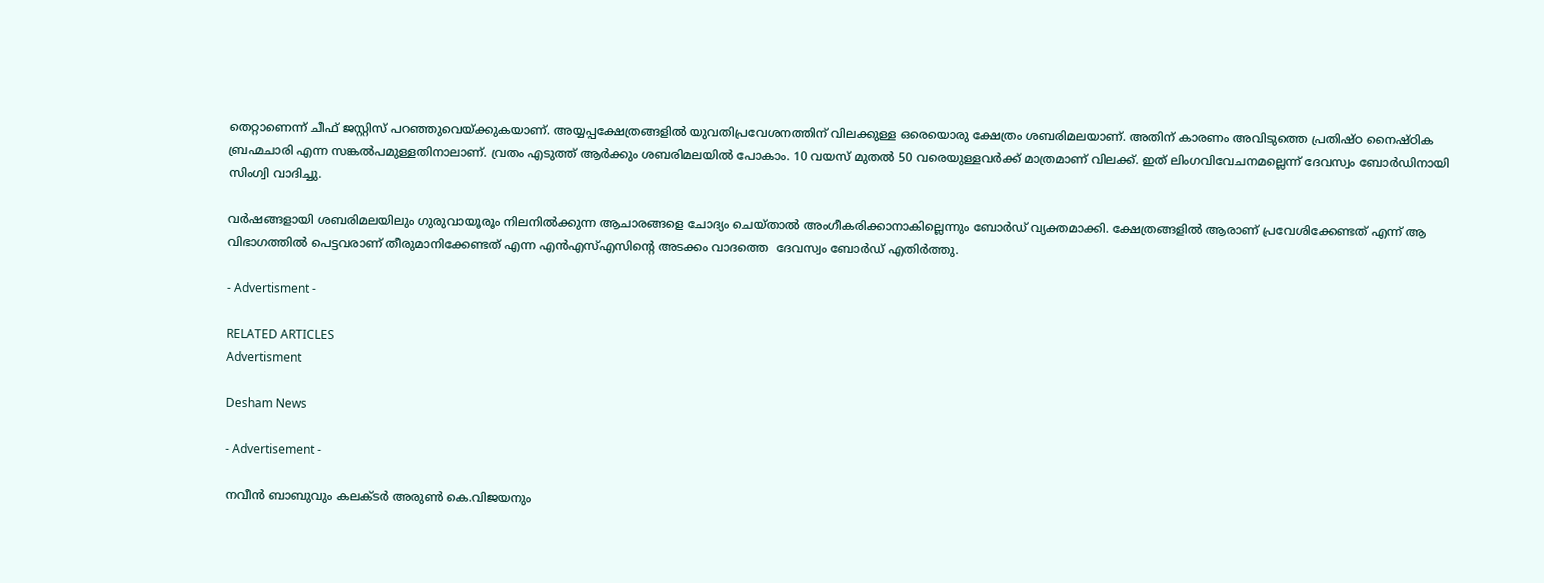തെറ്റാണെന്ന് ചീഫ് ജസ്റ്റിസ് പറഞ്ഞുവെയ്ക്കുകയാണ്. അയ്യപ്പക്ഷേത്രങ്ങളിൽ യുവതിപ്രവേശനത്തിന് വിലക്കുള്ള ഒരെയൊരു ക്ഷേത്രം ശബരിമലയാണ്. അതിന് കാരണം അവിടുത്തെ പ്രതിഷ്ഠ നൈഷ്ഠിക ബ്രഹ്മചാരി എന്ന സങ്കൽപമുള്ളതിനാലാണ്. വ്രതം എടുത്ത് ആർക്കും ശബരിമലയിൽ പോകാം. 10 വയസ് മുതൽ 50 വരെയുള്ളവർക്ക് മാത്രമാണ് വിലക്ക്. ഇത് ലിംഗവിവേചനമല്ലെന്ന് ദേവസ്വം ബോർഡിനായി സിംഗ്വി വാദിച്ചു.

വർഷങ്ങളായി ശബരിമലയിലും ഗുരുവായൂരൂം നിലനിൽക്കുന്ന ആചാരങ്ങളെ ചോദ്യം ചെയ്താൽ അംഗീകരിക്കാനാകില്ലെന്നും ബോർഡ് വ്യക്തമാക്കി. ക്ഷേത്രങ്ങളിൽ ആരാണ് പ്രവേശിക്കേണ്ടത് എന്ന് ആ വിഭാഗത്തിൽ പെട്ടവരാണ് തീരുമാനിക്കേണ്ടത് എന്ന എൻഎസ്എസിന്‍റെ അടക്കം വാദത്തെ  ദേവസ്വം ബോർഡ് എതിർത്തു.

- Advertisment -

RELATED ARTICLES
Advertisment

Desham News

- Advertisement -

നവീൻ ബാബുവും കലക്ടർ അരുൺ കെ.വിജയനും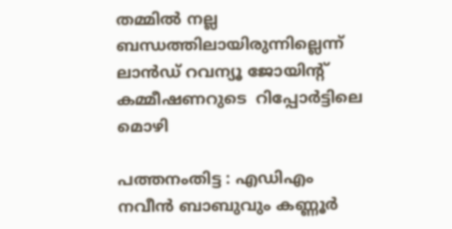തമ്മിൽ നല്ല ബന്ധത്തിലായിരുന്നില്ലെന്ന് ലാൻഡ് റവന്യൂ ജോയിന്റ് കമ്മീഷണറുടെ  റിപ്പോർട്ടിലെ മൊഴി

പത്തനംതിട്ട : എഡിഎം നവീൻ ബാബുവും കണ്ണൂർ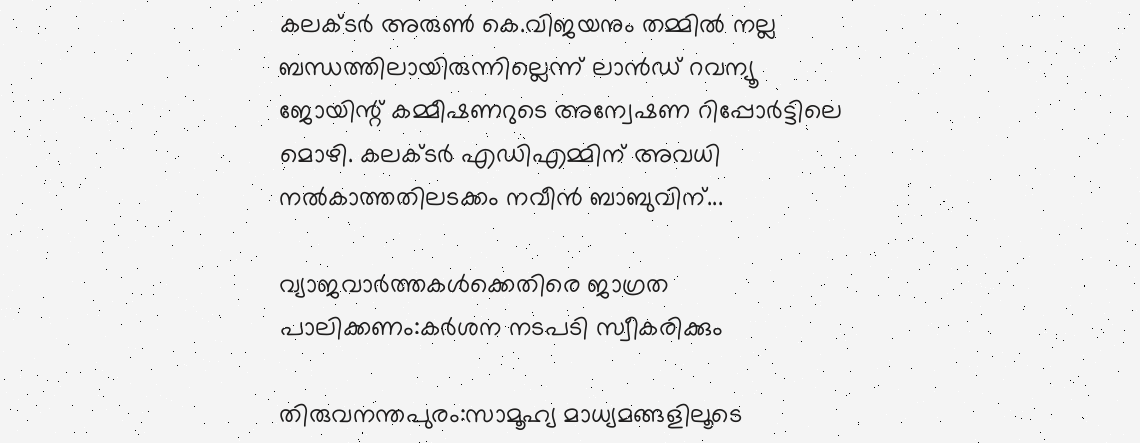കലക്ടർ അരുൺ കെ.വിജയനും തമ്മിൽ നല്ല ബന്ധത്തിലായിരുന്നില്ലെന്ന് ലാൻഡ് റവന്യൂ ജോയിന്റ് കമ്മീഷണറുടെ അന്വേഷണ റിപ്പോർട്ടിലെ മൊഴി. കലക്ടർ എഡിഎമ്മിന് അവധി നൽകാത്തതിലടക്കം നവീൻ ബാബുവിന്...

വ്യാജവാർത്തകൾക്കെതിരെ ജാഗ്രത പാലിക്കണം:കർശന നടപടി സ്വീകരിക്കും

തിരുവനന്തപുരം:സാമൂഹ്യ മാധ്യമങ്ങളിലൂടെ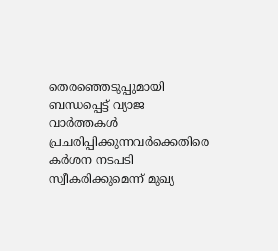തെരഞ്ഞെടുപ്പുമായി ബന്ധപ്പെട്ട് വ്യാജ വാർത്തകൾ പ്രചരിപ്പിക്കുന്നവർക്കെതിരെ കർശന നടപടി സ്വീകരിക്കുമെന്ന് മുഖ്യ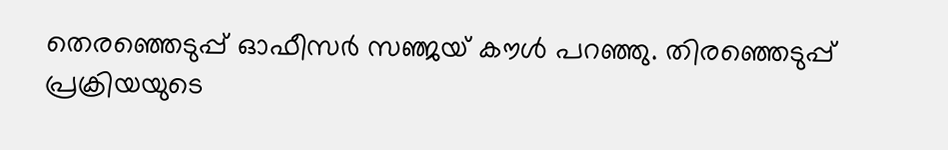തെരഞ്ഞെടുപ്പ് ഓഫീസർ സഞ്ജയ് കൗൾ പറഞ്ഞു. തിരഞ്ഞെടുപ്പ് പ്രക്രിയയുടെ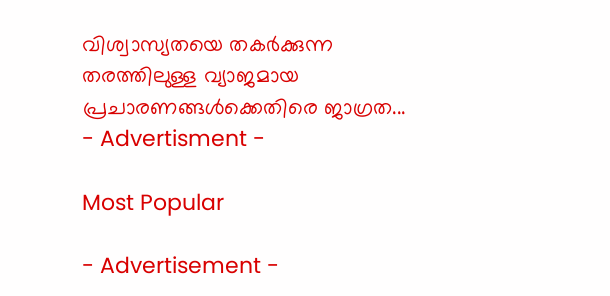വിശ്വാസ്യതയെ തകർക്കുന്ന തരത്തിലുള്ള വ്യാജമായ പ്രചാരണങ്ങൾക്കെതിരെ ജാഗ്രത...
- Advertisment -

Most Popular

- Advertisement -